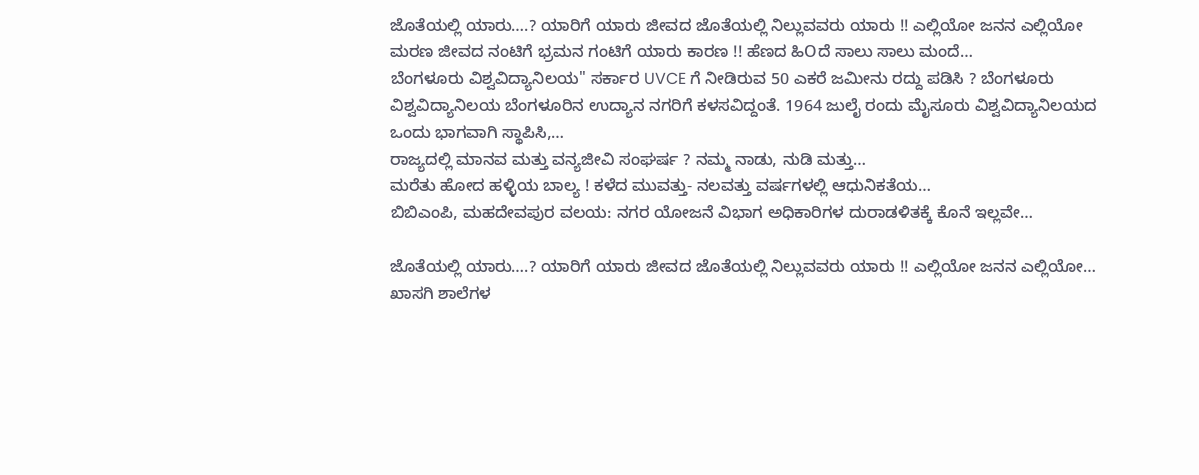ಜೊತೆಯಲ್ಲಿ ಯಾರು….? ಯಾರಿಗೆ ಯಾರು ಜೀವದ ಜೊತೆಯಲ್ಲಿ ನಿಲ್ಲುವವರು ಯಾರು !! ಎಲ್ಲಿಯೋ ಜನನ ಎಲ್ಲಿಯೋ ಮರಣ ಜೀವದ ನಂಟಿಗೆ ಭ್ರಮನ ಗಂಟಿಗೆ ಯಾರು ಕಾರಣ !! ಹೆಣದ ಹಿOದೆ ಸಾಲು ಸಾಲು ಮಂದೆ…
ಬೆಂಗಳೂರು ವಿಶ್ವವಿದ್ಯಾನಿಲಯ'' ಸರ್ಕಾರ UVCE ಗೆ ನೀಡಿರುವ 50 ಎಕರೆ ಜಮೀನು ರದ್ದು ಪಡಿಸಿ ? ಬೆಂಗಳೂರು ವಿಶ್ವವಿದ್ಯಾನಿಲಯ ಬೆಂಗಳೂರಿನ ಉದ್ಯಾನ ನಗರಿಗೆ ಕಳಸವಿದ್ದಂತೆ. 1964 ಜುಲೈ ರಂದು ಮೈಸೂರು ವಿಶ್ವವಿದ್ಯಾನಿಲಯದ ಒಂದು ಭಾಗವಾಗಿ ಸ್ಥಾಪಿಸಿ,…
ರಾಜ್ಯದಲ್ಲಿ ಮಾನವ ಮತ್ತು ವನ್ಯಜೀವಿ ಸಂಘರ್ಷ ? ನಮ್ಮ ನಾಡು, ನುಡಿ ಮತ್ತು…
ಮರೆತು ಹೋದ ಹಳ್ಳಿಯ ಬಾಲ್ಯ ! ಕಳೆದ ಮುವತ್ತು- ನಲವತ್ತು ವರ್ಷಗಳಲ್ಲಿ ಆಧುನಿಕತೆಯ…
ಬಿಬಿಎಂಪಿ, ಮಹದೇವಪುರ ವಲಯ: ನಗರ ಯೋಜನೆ ವಿಭಾಗ ಅಧಿಕಾರಿಗಳ ದುರಾಡಳಿತಕ್ಕೆ ಕೊನೆ ಇಲ್ಲವೇ…

ಜೊತೆಯಲ್ಲಿ ಯಾರು….? ಯಾರಿಗೆ ಯಾರು ಜೀವದ ಜೊತೆಯಲ್ಲಿ ನಿಲ್ಲುವವರು ಯಾರು !! ಎಲ್ಲಿಯೋ ಜನನ ಎಲ್ಲಿಯೋ…
ಖಾಸಗಿ ಶಾಲೆಗಳ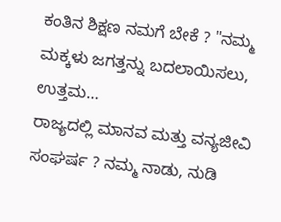ಕಂತಿನ ಶಿಕ್ಷಣ ನಮಗೆ ಬೇಕೆ ? "ನಮ್ಮ ಮಕ್ಕಳು ಜಗತ್ತನ್ನು ಬದಲಾಯಿಸಲು, ಉತ್ತಮ…
ರಾಜ್ಯದಲ್ಲಿ ಮಾನವ ಮತ್ತು ವನ್ಯಜೀವಿ ಸಂಘರ್ಷ ? ನಮ್ಮ ನಾಡು, ನುಡಿ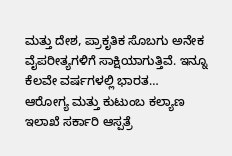ಮತ್ತು ದೇಶ, ಪ್ರಾಕೃತಿಕ ಸೊಬಗು ಅನೇಕ ವೈಪರೀತ್ಯಗಳಿಗೆ ಸಾಕ್ಷಿಯಾಗುತ್ತಿವೆ. ಇನ್ನೂ ಕೆಲವೇ ವರ್ಷಗಳಲ್ಲಿ ಭಾರತ…
ಆರೋಗ್ಯ ಮತ್ತು ಕುಟುಂಬ ಕಲ್ಯಾಣ ಇಲಾಖೆ ಸರ್ಕಾರಿ ಆಸ್ಪತ್ರೆ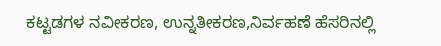ಕಟ್ಟಡಗಳ ನವೀಕರಣ, ಉನ್ನತೀಕರಣ,ನಿರ್ವಹಣೆ ಹೆಸರಿನಲ್ಲಿ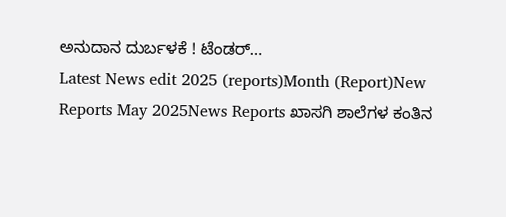ಅನುದಾನ ದುರ್ಬಳಕೆ ! ಟೆಂಡರ್…
Latest News edit 2025 (reports)Month (Report)New Reports May 2025News Reports ಖಾಸಗಿ ಶಾಲೆಗಳ ಕಂತಿನ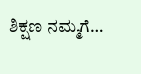ಶಿಕ್ಷಣ ನಮ್ಮಗೆ…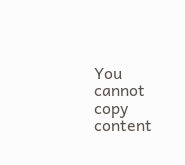You cannot copy content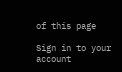of this page

Sign in to your account